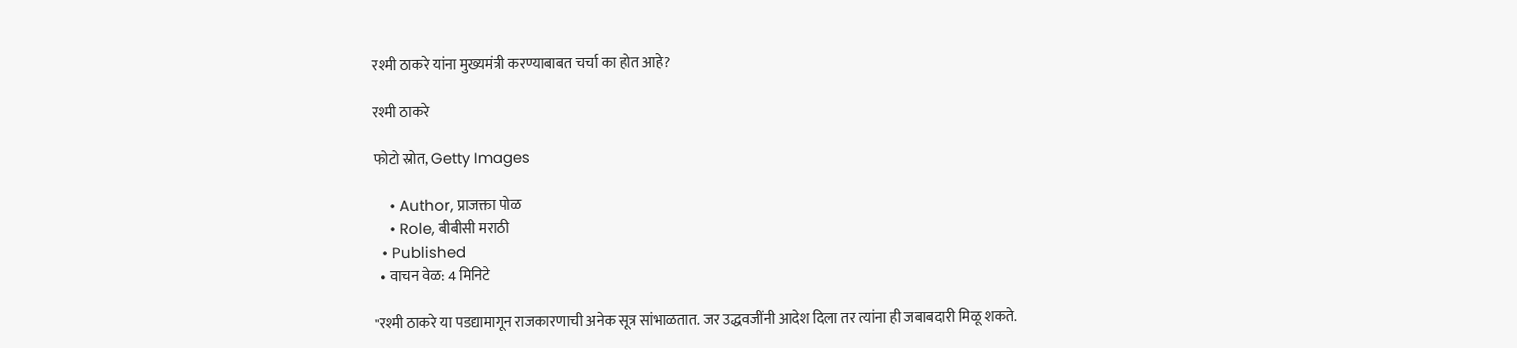रश्मी ठाकरे यांना मुख्यमंत्री करण्याबाबत चर्चा का होत आहे?

रश्मी ठाकरे

फोटो स्रोत, Getty Images

    • Author, प्राजक्ता पोळ
    • Role, बीबीसी मराठी
  • Published
  • वाचन वेळ: 4 मिनिटे

"रश्मी ठाकरे या पडद्यामागून राजकारणाची अनेक सूत्र सांभाळतात. जर उद्धवजींनी आदेश दिला तर त्यांना ही जबाबदारी मिळू शकते.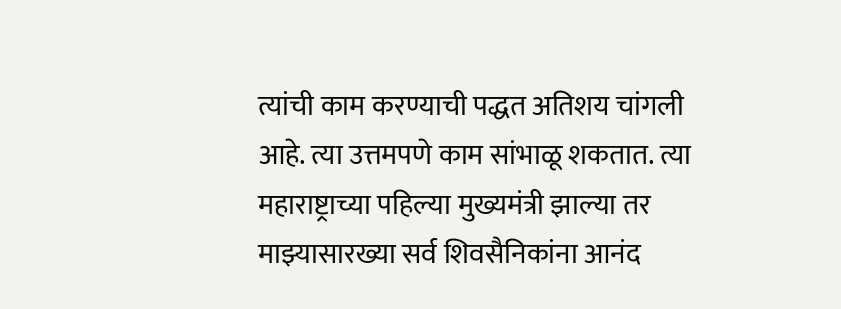त्यांची काम करण्याची पद्धत अतिशय चांगली आहे. त्या उत्तमपणे काम सांभाळू शकतात. त्या महाराष्ट्राच्या पहिल्या मुख्यमंत्री झाल्या तर माझ्यासारख्या सर्व शिवसैनिकांना आनंद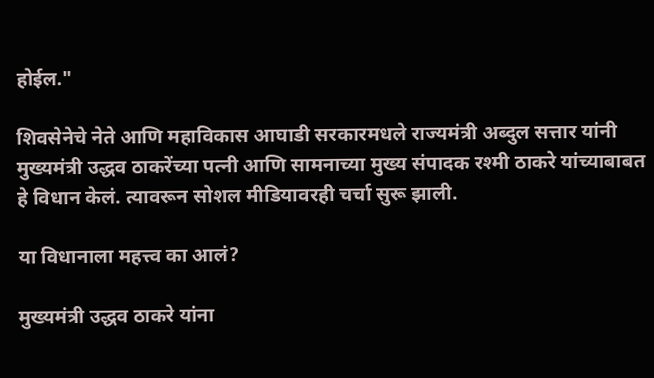होईल."

शिवसेनेचे नेते आणि महाविकास आघाडी सरकारमधले राज्यमंत्री अब्दुल सत्तार यांनी मुख्यमंत्री उद्धव ठाकरेंच्या पत्नी आणि सामनाच्या मुख्य संपादक रश्मी ठाकरे यांच्याबाबत हे विधान केलं. त्यावरून सोशल मीडियावरही चर्चा सुरू झाली.

या विधानाला महत्त्व का आलं?

मुख्यमंत्री उद्धव ठाकरे यांना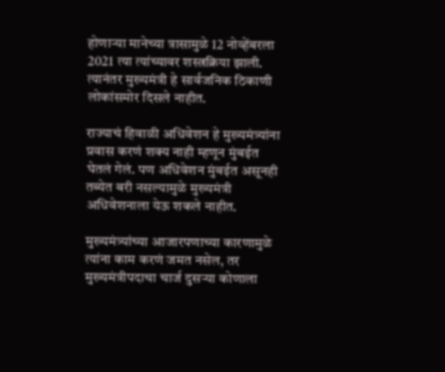होणाऱ्या मानेच्या त्रासामुळे 12 नोव्हेंबरला 2021 त्या त्यांच्यावर शस्त्रक्रिया झाली. त्यानंतर मुख्यमंत्री हे सार्वजनिक ठिकाणी लोकांसमोर दिसले नाहीत.

राज्याचं हिवाळी अधिवेशन हे मुख्यमंत्र्यांना प्रवास करणं शक्य नाही म्हणून मुंबईत घेतलं गेलं. पण अधिवेशन मुंबईत असूनही तब्येत बरी नसल्यामुळे मुख्यमंत्री अधिवेशनाला येऊ शकले नाहीत.

मुख्यमंत्र्यांच्या आजारपणाच्या कारणामुळे त्यांना काम करणं जमत नसेल, तर मुख्यमंत्रीपदाचा चार्ज दुसऱ्या कोणाला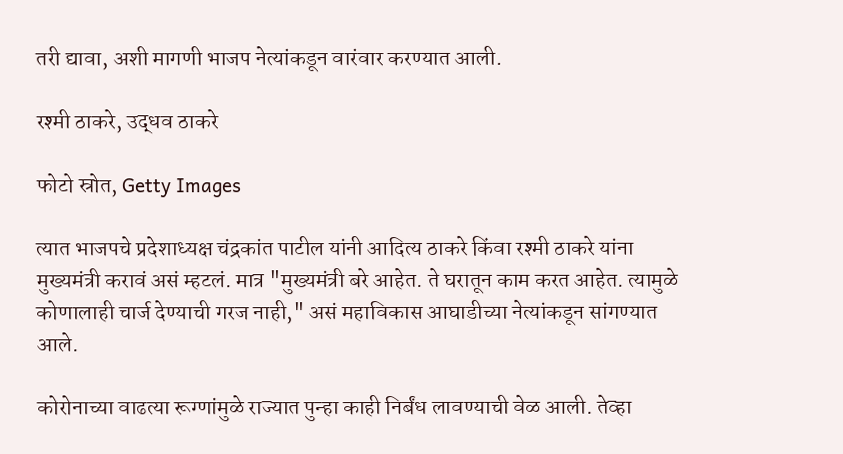तरी द्यावा, अशी मागणी भाजप नेत्यांकडून वारंवार करण्यात आली.

रश्मी ठाकरे, उद्धव ठाकरे

फोटो स्रोत, Getty Images

त्यात भाजपचे प्रदेशाध्यक्ष चंद्रकांत पाटील यांनी आदित्य ठाकरे किंवा रश्मी ठाकरे यांना मुख्यमंत्री करावं असं म्हटलं. मात्र "मुख्यमंत्री बरे आहेत. ते घरातून काम करत आहेत. त्यामुळे कोणालाही चार्ज देण्याची गरज नाही," असं महाविकास आघाडीच्या नेत्यांकडून सांगण्यात आले.

कोरोनाच्या वाढत्या रूग्णांमुळे राज्यात पुन्हा काही निर्बंध लावण्याची वेळ आली. तेव्हा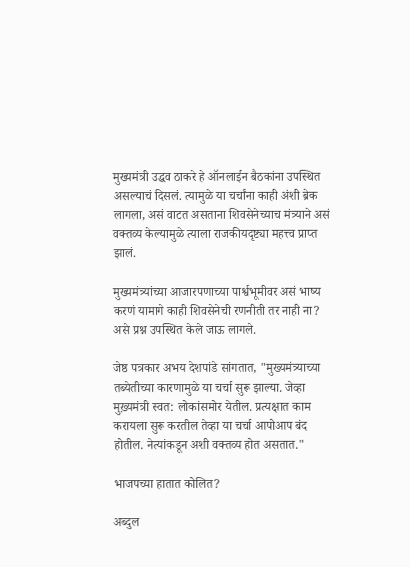मुख्यमंत्री उद्धव ठाकरे हे ऑनलाईन बैठकांना उपस्थित असल्याचं दिसलं. त्यामुळे या चर्चांना काही अंशी ब्रेक लागला, असं वाटत असताना शिवसेनेच्याच मंत्र्याने असं वक्तव्य केल्यामुळे त्याला राजकीयदृष्ट्या महत्त्व प्राप्त झालं.

मुख्यमंत्र्यांच्या आजारपणाच्या पार्श्वभूमीवर असं भाष्य करणं यामागे काही शिवसेनेची रणनीती तर नाही ना? असे प्रश्न उपस्थित केले जाऊ लागले.

जेष्ठ पत्रकार अभय देशपांडे सांगतात, "मुख्यमंत्र्याच्या तब्येतीच्या कारणामुळे या चर्चा सुरू झाल्या. जेव्हा मुख़्यमंत्री स्वत: लोकांसमोर येतील. प्रत्यक्षात काम करायला सुरू करतील तेव्हा या चर्चा आपोआप बंद होतील. नेत्यांकडून अशी वक्तव्य होत असतात."

भाजपच्या हातात कोलित?

अब्दुल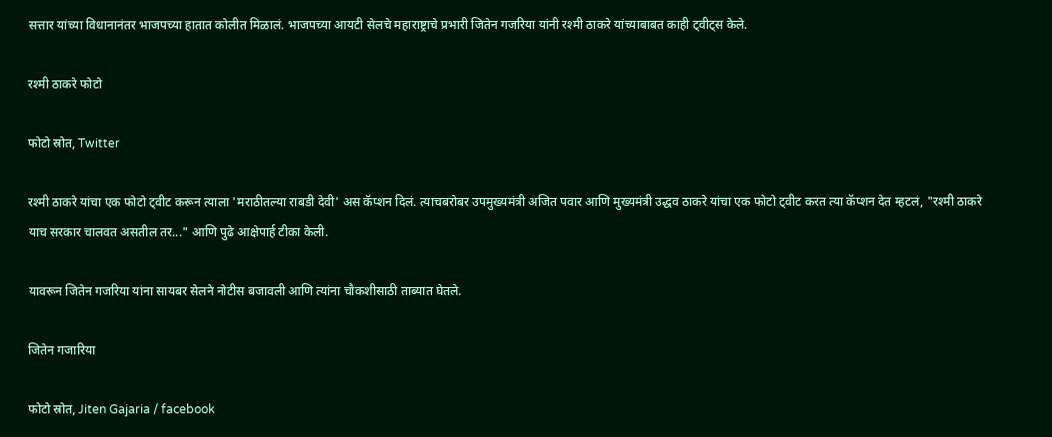सत्तार यांच्या विधानानंतर भाजपच्या हातात कोलीत मिळालं. भाजपच्या आयटी सेलचे महाराष्ट्राचे प्रभारी जितेन गजरिया यांनी रश्मी ठाकरे यांच्याबाबत काही ट्वीट्स केले.

रश्मी ठाकरे फोटो

फोटो स्रोत, Twitter

रश्मी ठाकरे यांचा एक फोटो ट्वीट करून त्याला 'मराठीतल्या राबडी देवी' अस कॅप्शन दिलं. त्याचबरोबर उपमुख्यमंत्री अजित पवार आणि मुख्यमंत्री उद्धव ठाकरे यांचा एक फोटो ट्वीट करत त्या कॅप्शन देत म्हटलं, "रश्मी ठाकरे याच सरकार चालवत असतील तर..." आणि पुढे आक्षेपार्ह टीका केली.

यावरून जितेन गजरिया यांना सायबर सेलने नोटीस बजावली आणि त्यांना चौकशीसाठी ताब्यात घेतले.

जितेन गजारिया

फोटो स्रोत, Jiten Gajaria / facebook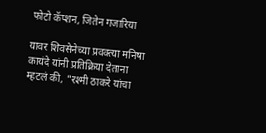फोटो कॅप्शन, जितेन गजारिया

यावर शिवसेनेच्या प्रवक्त्या मनिषा कायंदे यांनी प्रतिक्रिया देताना म्हटलं की, "रश्मी ठाकरे यांचा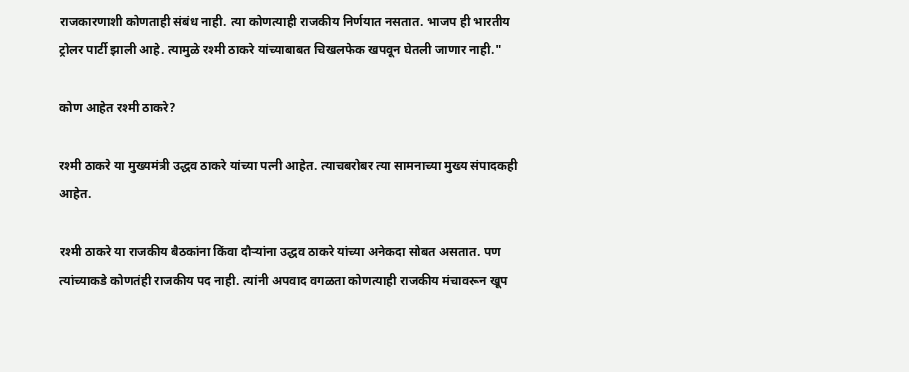राजकारणाशी कोणताही संबंध नाही. त्या कोणत्याही राजकीय निर्णयात नसतात. भाजप ही भारतीय ट्रोलर पार्टी झाली आहे. त्यामुळे रश्मी ठाकरे यांच्याबाबत चिखलफेक खपवून घेतली जाणार नाही."

कोण आहेत रश्मी ठाकरे?

रश्मी ठाकरे या मुख्यमंत्री उद्धव ठाकरे यांच्या पत्नी आहेत. त्याचबरोबर त्या सामनाच्या मुख्य संपादकही आहेत.

रश्मी ठाकरे या राजकीय बैठकांना किंवा दौऱ्यांना उद्धव ठाकरे यांच्या अनेकदा सोबत असतात. पण त्यांच्याकडे कोणतंही राजकीय पद नाही. त्यांनी अपवाद वगळता कोणत्याही राजकीय मंचावरून खूप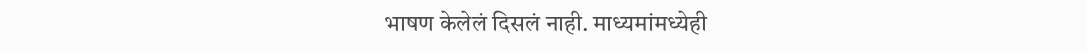भाषण केलेलं दिसलं नाही. माध्यमांमध्येही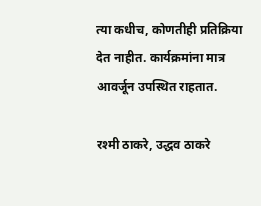त्या कधीच, कोणतीही प्रतिक्रिया देत नाहीत. कार्यक्रमांना मात्र आवर्जून उपस्थित राहतात.

रश्मी ठाकरे, उद्धव ठाकरे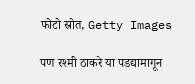फोटो स्रोत, Getty Images

पण रश्मी ठाकरे या पडद्यामागून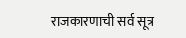राजकारणाची सर्व सूत्र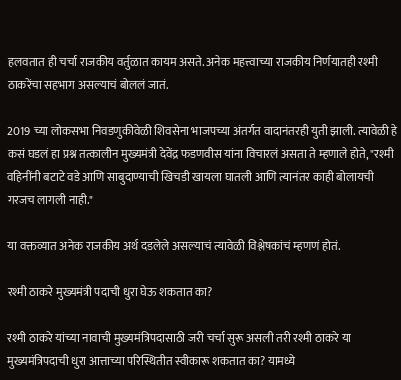हलवतात ही चर्चा राजकीय वर्तुळात कायम असते. अनेक महत्त्वाच्या राजकीय निर्णयातही रश्मी ठाकरेंचा सहभाग असल्याचं बोललं जातं.

2019 च्या लोकसभा निवडणुकीवेळी शिवसेना भाजपच्या अंतर्गत वादानंतरही युती झाली. त्यावेळी हे कसं घडलं हा प्रश्न तत्कालीन मुख्यमंत्री देवेंद्र फडणवीस यांना विचारलं असता ते म्हणाले होते, "रश्मी वहिनींनी बटाटे वडे आणि साबुदाण्याची खिचडी खायला घातली आणि त्यानंतर काही बोलायची गरजच लागली नाही."

या वक्तव्यात अनेक राजकीय अर्थ दडलेले असल्याचं त्यावेळी विश्लेषकांचं म्हणणं होतं.

रश्मी ठाकरे मुख्यमंत्री पदाची धुरा घेऊ शकतात का?

रश्मी ठाकरे यांच्या नावाची मुख्यमंत्रिपदासाठी जरी चर्चा सुरू असली तरी रश्मी ठाकरे या मुख्यमंत्रिपदाची धुरा आत्ताच्या परिस्थितीत स्वीकारू शकतात का? यामध्ये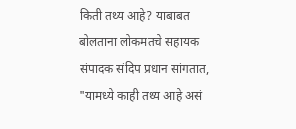किती तथ्य आहे? याबाबत बोलताना लोकमतचे सहायक संपादक संदिप प्रधान सांगतात, "यामध्ये काही तथ्य आहे असं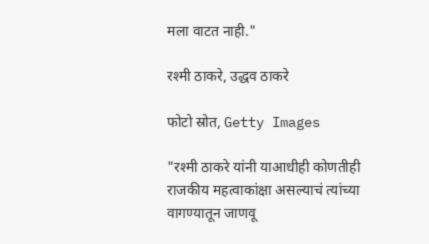मला वाटत नाही."

रश्मी ठाकरे, उद्धव ठाकरे

फोटो स्रोत, Getty Images

"रश्मी ठाकरे यांनी याआधीही कोणतीही राजकीय महत्वाकांक्षा असल्याचं त्यांच्या वागण्यातून जाणवू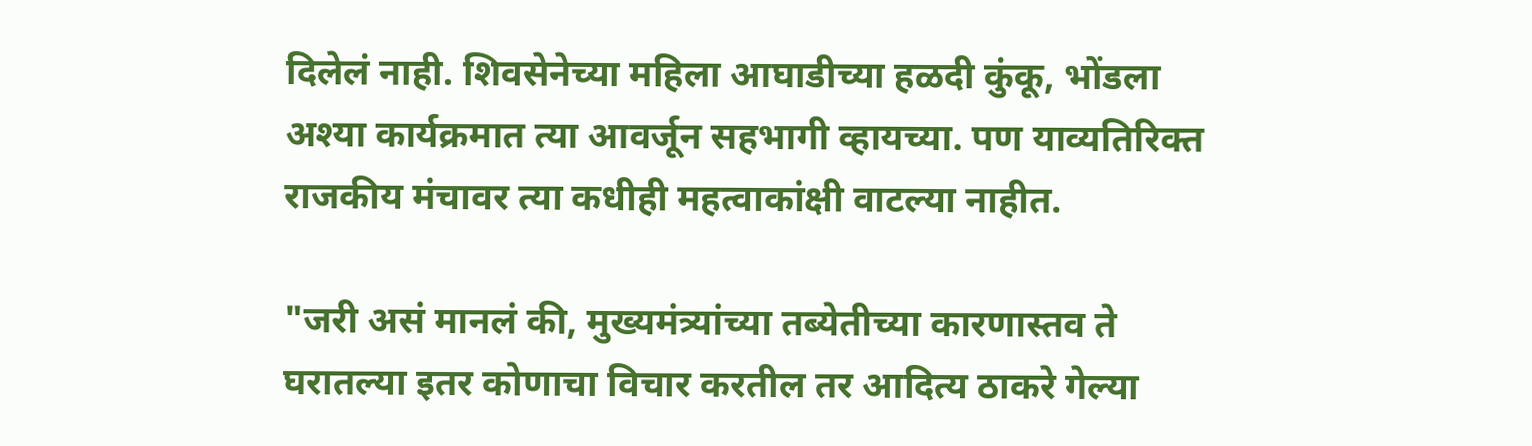दिलेलं नाही. शिवसेनेच्या महिला आघाडीच्या हळदी कुंकू, भोंडला अश्या कार्यक्रमात त्या आवर्जून सहभागी व्हायच्या. पण याव्यतिरिक्त राजकीय मंचावर त्या कधीही महत्वाकांक्षी वाटल्या नाहीत.

"जरी असं मानलं की, मुख्यमंत्र्यांच्या तब्येतीच्या कारणास्तव ते घरातल्या इतर कोणाचा विचार करतील तर आदित्य ठाकरे गेल्या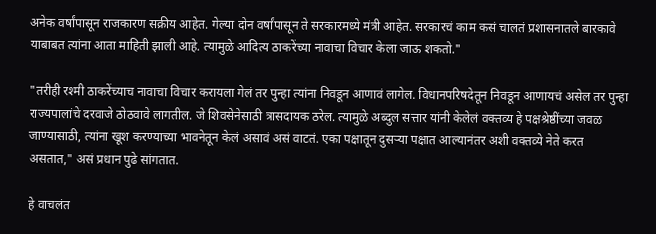अनेक वर्षांपासून राजकारण सक्रीय आहेत. गेल्या दोन वर्षांपासून ते सरकारमध्ये मंत्री आहेत. सरकारचं काम कसं चालतं प्रशासनातले बारकावे याबाबत त्यांना आता माहिती झाली आहे. त्यामुळे आदित्य ठाकरेंच्या नावाचा विचार केला जाऊ शकतो."

"तरीही रश्मी ठाकरेंच्याच नावाचा विचार करायला गेलं तर पुन्हा त्यांना निवडून आणावं लागेल. विधानपरिषदेतून निवडून आणायचं असेल तर पुन्हा राज्यपालांचे दरवाजे ठोठवावे लागतील. जे शिवसेनेसाठी त्रासदायक ठरेल. त्यामुळे अब्दुल सत्तार यांनी केलेलं वक्तव्य हे पक्षश्रेष्ठींच्या जवळ जाण्यासाठी, त्यांना खूश करण्याच्या भावनेतून केलं असावं असं वाटतं. एका पक्षातून दुसर्‍या पक्षात आल्यानंतर अशी वक्तव्ये नेते करत असतात," असं प्रधान पुढे सांगतात.

हे वाचलंत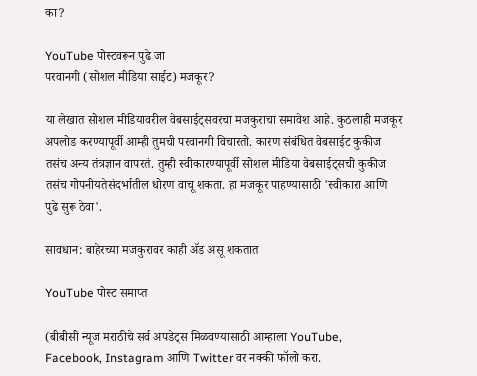का?

YouTube पोस्टवरून पुढे जा
परवानगी (सोशल मीडिया साईट) मजकूर?

या लेखात सोशल मीडियावरील वेबसाईट्सवरचा मजकुराचा समावेश आहे. कुठलाही मजकूर अपलोड करण्यापूर्वी आम्ही तुमची परवानगी विचारतो. कारण संबंधित वेबसाईट कुकीज तसंच अन्य तंत्रज्ञान वापरतं. तुम्ही स्वीकारण्यापूर्वी सोशल मीडिया वेबसाईट्सची कुकीज तसंच गोपनीयतेसंदर्भातील धोरण वाचू शकता. हा मजकूर पाहण्यासाठी 'स्वीकारा आणि पुढे सुरू ठेवा'.

सावधान: बाहेरच्या मजकुरावर काही ॲड असू शकतात

YouTube पोस्ट समाप्त

(बीबीसी न्यूज मराठीचे सर्व अपडेट्स मिळवण्यासाठी आम्हाला YouTube, Facebook, Instagram आणि Twitter वर नक्की फॉलो करा.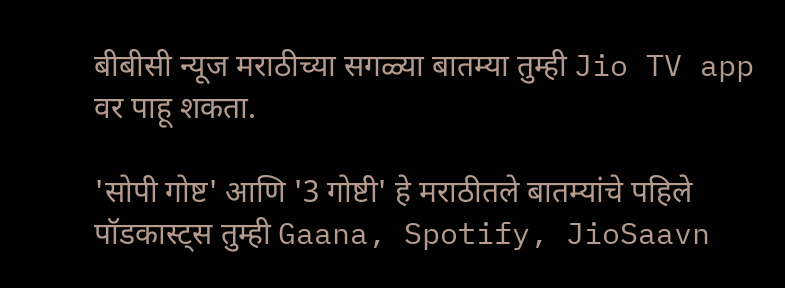बीबीसी न्यूज मराठीच्या सगळ्या बातम्या तुम्ही Jio TV app वर पाहू शकता.

'सोपी गोष्ट' आणि '3 गोष्टी' हे मराठीतले बातम्यांचे पहिले पॉडकास्ट्स तुम्ही Gaana, Spotify, JioSaavn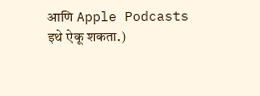आणि Apple Podcasts इथे ऐकू शकता.)